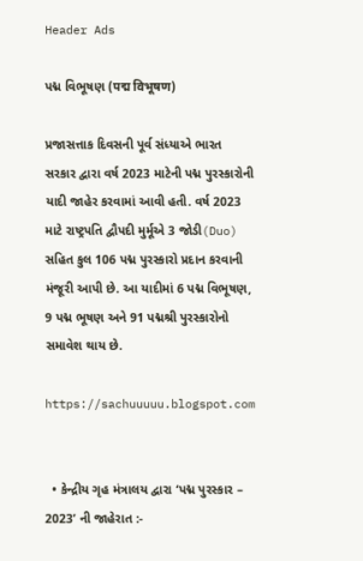Header Ads

પદ્મ વિભૂષણ (पद्म विभूषण)

પ્રજાસત્તાક દિવસની પૂર્વ સંધ્યાએ ભારત સરકાર દ્વારા વર્ષ 2023 માટેની પદ્મ પુરસ્કારોની યાદી જાહેર કરવામાં આવી હતી. વર્ષ 2023 માટે રાષ્ટ્રપતિ દ્વૌપદી મુર્મૂએ 3 જોડી(Duo) સહિત કુલ 106 પદ્મ પુરસ્કારો પ્રદાન કરવાની મંજૂરી આપી છે. આ યાદીમાં 6 પદ્મ વિભૂષણ, 9 પદ્મ ભૂષણ અને 91 પદ્મશ્રી પુરસ્કારોનો સમાવેશ થાય છે.

https://sachuuuuu.blogspot.com


  • કેન્દ્રીય ગૃહ મંત્રાલય દ્વારા ‘પદ્મ પુરસ્કાર – 2023’ ની જાહેરાત :-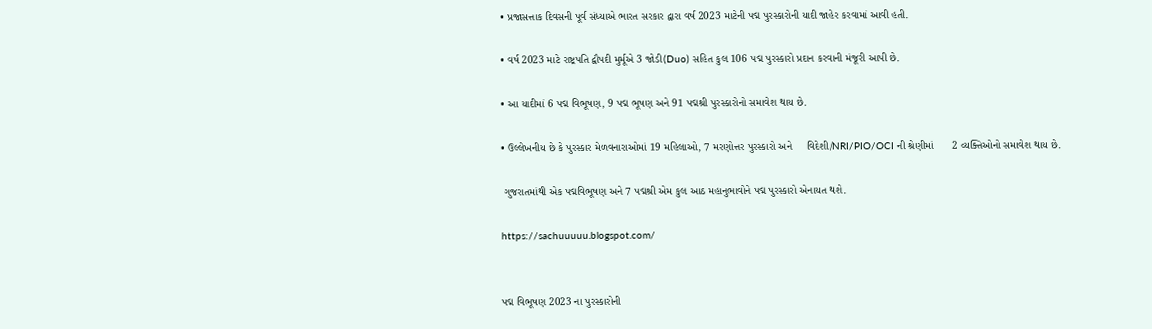• પ્રજાસત્તાક દિવસની પૂર્વ સંધ્યાએ ભારત સરકાર દ્વારા વર્ષ 2023 માટેની પદ્મ પુરસ્કારોની યાદી જાહેર કરવામાં આવી હતી.

• વર્ષ 2023 માટે રાષ્ટ્રપતિ દ્વૌપદી મુર્મૂએ 3 જોડી(Duo) સહિત કુલ 106 પદ્મ પુરસ્કારો પ્રદાન કરવાની મંજૂરી આપી છે.

• આ યાદીમાં 6 પદ્મ વિભૂષણ, 9 પદ્મ ભૂષણ અને 91 પદ્મશ્રી પુરસ્કારોનો સમાવેશ થાય છે.

• ઉલ્લેખનીય છે કે પુરસ્કાર મેળવનારાઓમાં 19 મહિલાઓ, 7 મરણોત્તર પુરસ્કારો અને     વિદેશી/NRI/PIO/OCI ની શ્રેણીમાં      2 વ્યક્તિઓનો સમાવેશ થાય છે.

 ગુજરાતમાંથી એક પદ્મવિભૂષણ અને 7 પદ્મશ્રી એમ કુલ આઠ મહાનુભાવોને પદ્મ પુરસ્કારો એનાયત થશે.

https://sachuuuuu.blogspot.com/


પદ્મ વિભૂષણ 2023 ના પુરસ્કારોની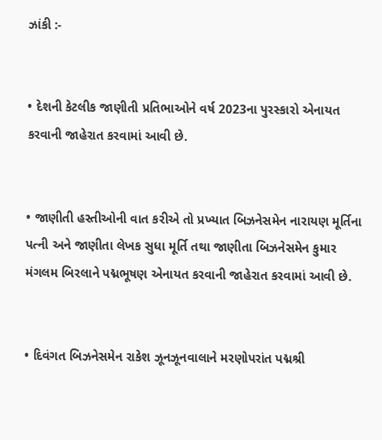ઝાંકી :-


• દેશની કેટલીક જાણીતી પ્રતિભાઓને વર્ષ 2023ના પુરસ્કારો એનાયત કરવાની જાહેરાત કરવામાં આવી છે.


• જાણીતી હસ્તીઓની વાત કરીએ તો પ્રખ્યાત બિઝનેસમેન નારાયણ મૂર્તિના પત્ની અને જાણીતા લેખક સુધા મૂર્તિ તથા જાણીતા બિઝનેસમેન કુમાર મંગલમ બિરલાને પદ્મભૂષણ એનાયત કરવાની જાહેરાત કરવામાં આવી છે.


• દિવંગત બિઝનેસમેન રાકેશ ઝૂનઝૂનવાલાને મરણોપરાંત પદ્મશ્રી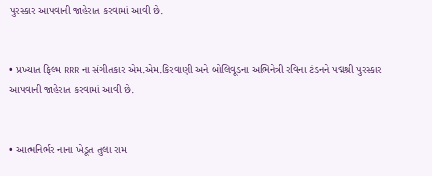પુરસ્કાર આપવાની જાહેરાત કરવામાં આવી છે.


• પ્રખ્યાત ફિલ્મ RRR ના સંગીતકાર એમ.એમ.કિરવાણી અને બોલિવૂડના અભિનેત્રી રવિના ટંડનને પદ્મશ્રી પુરસ્કાર આપવાની જાહેરાત કરવામાં આવી છે.


• આત્મનિર્ભર નાના ખેડૂત તુલા રામ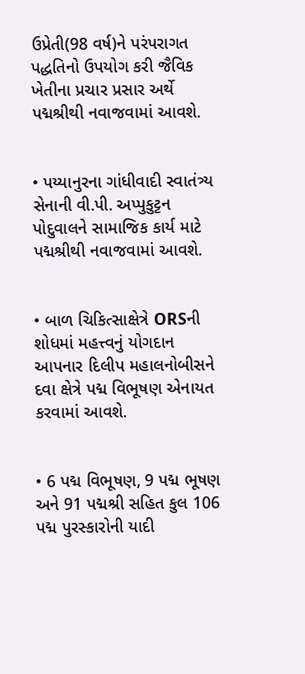ઉપ્રેતી(98 વર્ષ)ને પરંપરાગત પદ્ધતિનો ઉપયોગ કરી જૈવિક ખેતીના પ્રચાર પ્રસાર અર્થે પદ્મશ્રીથી નવાજવામાં આવશે.


• પય્યાનુરના ગાંધીવાદી સ્વાતંત્ર્ય સેનાની વી.પી. અપ્પુકુટ્ટન પોદુવાલને સામાજિક કાર્ય માટે પદ્મશ્રીથી નવાજવામાં આવશે.


• બાળ ચિકિત્સાક્ષેત્રે ORSની શોધમાં મહત્ત્વનું યોગદાન આપનાર દિલીપ મહાલનોબીસને દવા ક્ષેત્રે પદ્મ વિભૂષણ એનાયત કરવામાં આવશે.


• 6 પદ્મ વિભૂષણ, 9 પદ્મ ભૂષણ અને 91 પદ્મશ્રી સહિત કુલ 106 પદ્મ પુરસ્કારોની યાદી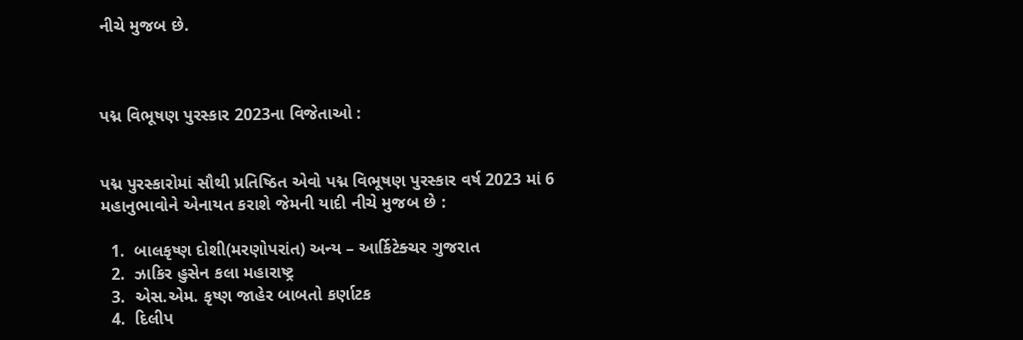નીચે મુજબ છે.



પદ્મ વિભૂષણ પુરસ્કાર 2023ના વિજેતાઓ :


પદ્મ પુરસ્કારોમાં સૌથી પ્રતિષ્ઠિત એવો પદ્મ વિભૂષણ પુરસ્કાર વર્ષ 2023 માં 6 મહાનુભાવોને એનાયત કરાશે જેમની યાદી નીચે મુજબ છે :

  1.  બાલકૃષ્ણ દોશી(મરણોપરાંત) અન્ય – આર્કિટેક્ચર ગુજરાત
  2.  ઝાકિર હુસેન કલા મહારાષ્ટ્ર
  3.  એસ.એમ. કૃષ્ણ જાહેર બાબતો કર્ણાટક
  4.  દિલીપ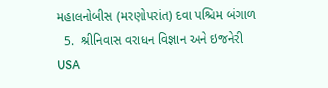મહાલનોબીસ (મરણોપરાંત) દવા પશ્ચિમ બંગાળ
  5.  શ્રીનિવાસ વરાધન વિજ્ઞાન અને ઇજનેરી USA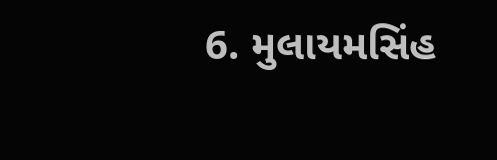6. મુલાયમસિંહ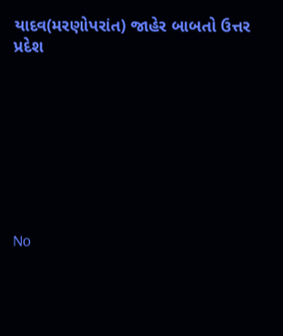યાદવ(મરણોપરાંત) જાહેર બાબતો ઉત્તર પ્રદેશ








No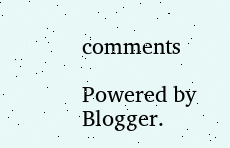comments

Powered by Blogger.